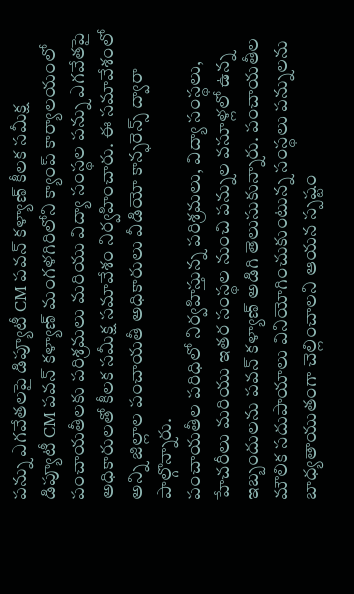పన్ను ఎగవేతలపై డిప్యూటీ CM పవన్ కళ్యాణ్ కీలక సమీక్ష
డిప్యూటీ CM పవన్ కళ్యాణ్ మంగళగిరిలోని క్యాంప్ కార్యాలయంలో పంచాయతీలకు పరిశ్రమలు మరియు విద్యా సంస్థల పన్ను ఎగవేతపై అధికారులతో కీలక సమీక్ష సమావేశం నిర్వహించారు. ఈ సమావేశంలో అన్ని జిల్లాల పంచాయతీ అధికారులు వీడియో కాన్ఫరెన్స్ ద్వారా పాల్గొన్నారు.
పంచాయతీల పరిధిలో నిర్వహిస్తున్న పరిశ్రమలు, విద్యా సంస్థలు, హేచరీలు మరియు ఇతర సంస్థల నుంచి పన్నుల వసూళ్లలో ఉన్న ఇబ్బందులను పవన్ కళ్యాణ్ అడిగి తెలుసుకున్నారు. పంచాయతీల మౌలిక సదుపాయాలు వినియోగించుకుంటున్న సంస్థలు పన్నులను బాధ్యతాయుతంగా చెల్లించాలని ఆయన స్పష్టం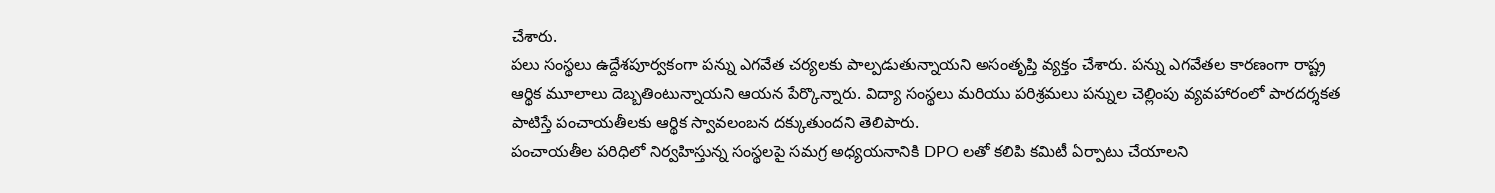చేశారు.
పలు సంస్థలు ఉద్దేశపూర్వకంగా పన్ను ఎగవేత చర్యలకు పాల్పడుతున్నాయని అసంతృప్తి వ్యక్తం చేశారు. పన్ను ఎగవేతల కారణంగా రాష్ట్ర ఆర్థిక మూలాలు దెబ్బతింటున్నాయని ఆయన పేర్కొన్నారు. విద్యా సంస్థలు మరియు పరిశ్రమలు పన్నుల చెల్లింపు వ్యవహారంలో పారదర్శకత పాటిస్తే పంచాయతీలకు ఆర్థిక స్వావలంబన దక్కుతుందని తెలిపారు.
పంచాయతీల పరిధిలో నిర్వహిస్తున్న సంస్థలపై సమగ్ర అధ్యయనానికి DPO లతో కలిపి కమిటీ ఏర్పాటు చేయాలని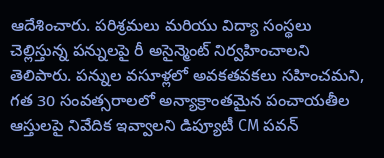ఆదేశించారు. పరిశ్రమలు మరియు విద్యా సంస్థలు చెల్లిస్తున్న పన్నులపై రీ అసైన్మెంట్ నిర్వహించాలని తెలిపారు. పన్నుల వసూళ్లలో అవకతవకలు సహించమని, గత 30 సంవత్సరాలలో అన్యాక్రాంతమైన పంచాయతీల ఆస్తులపై నివేదిక ఇవ్వాలని డిప్యూటీ CM పవన్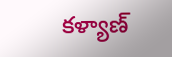కళ్యాణ్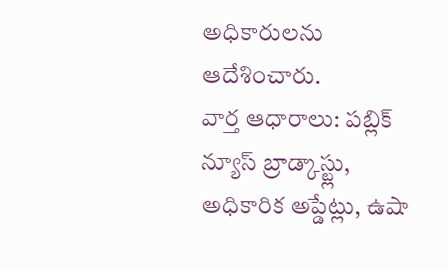అధికారులను ఆదేశించారు.
వార్త ఆధారాలు: పబ్లిక్ న్యూస్ బ్రాడ్కాస్ట్లు, అధికారిక అప్డేట్లు, ఉషా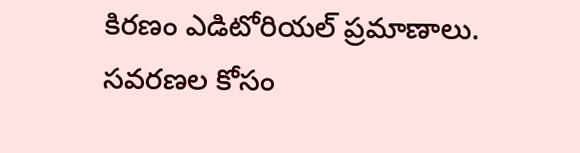కిరణం ఎడిటోరియల్ ప్రమాణాలు.
సవరణల కోసం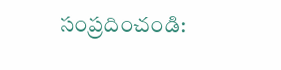సంప్రదించండి: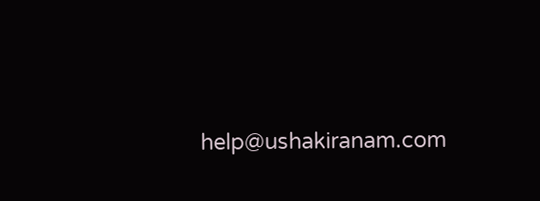help@ushakiranam.com